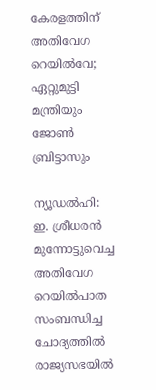കേരളത്തിന് അതിവേഗ റെയിൽവേ; ഏറ്റുമുട്ടി മന്ത്രിയും ജോൺ ബ്രിട്ടാസും

ന്യൂഡല്‍ഹി: ഇ. ശ്രീധരൻ മുന്നോട്ടുവെച്ച അതിവേഗ റെയില്‍പാത സംബന്ധിച്ച ചോദ്യത്തിൽ രാജ്യസഭയിൽ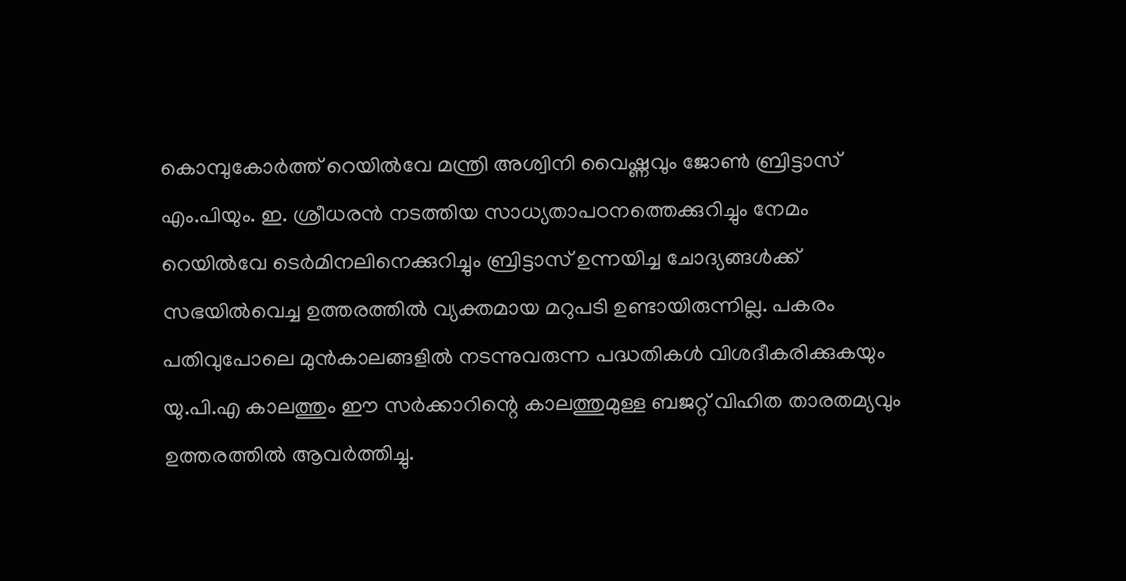കൊമ്പുകോർത്ത് റെയിൽവേ മന്ത്രി അശ്വിനി വൈഷ്ണവും ജോൺ ബ്രിട്ടാസ് എം.പിയും. ഇ. ശ്രീധരൻ നടത്തിയ സാധ്യതാപഠനത്തെക്കുറിച്ചും നേമം റെയിൽവേ ടെർമിനലിനെക്കുറിച്ചും ബ്രിട്ടാസ് ഉന്നയിച്ച ചോദ്യങ്ങൾക്ക് സഭയിൽവെച്ച ഉത്തരത്തിൽ വ്യക്തമായ മറുപടി ഉണ്ടായിരുന്നില്ല. പകരം പതിവുപോലെ മുൻകാലങ്ങളിൽ നടന്നുവരുന്ന പദ്ധതികൾ വിശദീകരിക്കുകയും യു.പി.എ കാലത്തും ഈ സർക്കാറിന്റെ കാലത്തുമുള്ള ബജറ്റ് വിഹിത താരതമ്യവും ഉത്തരത്തിൽ ആവർത്തിച്ചു.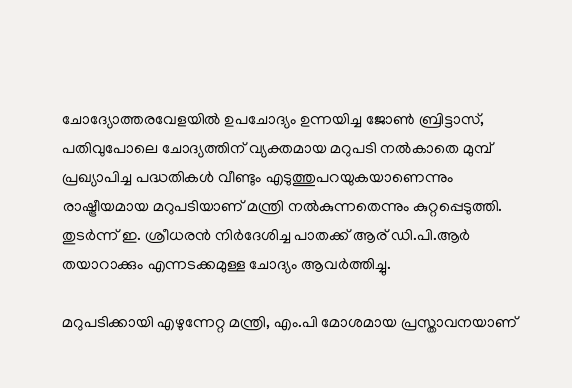ചോദ്യോത്തരവേളയിൽ ഉപചോദ്യം ഉന്നയിച്ച ജോൺ ബ്രിട്ടാസ്, പതിവുപോലെ ചോദ്യത്തിന് വ്യക്തമായ മറുപടി നൽകാതെ മുമ്പ് പ്രഖ്യാപിച്ച പദ്ധതികൾ വീണ്ടും എടുത്തുപറയുകയാണെന്നും രാഷ്ട്രീയമായ മറുപടിയാണ് മന്ത്രി നൽകുന്നതെന്നും കുറ്റപ്പെടുത്തി. തുടർന്ന് ഇ. ശ്രീധരൻ നിർദേശിച്ച പാതക്ക് ആര് ഡി.പി.ആർ തയാറാക്കും എന്നടക്കമുള്ള ചോദ്യം ആവർത്തിച്ചു.

മറുപടിക്കായി എഴുന്നേറ്റ മന്ത്രി, എം.പി മോശമായ പ്രസ്താവനയാണ്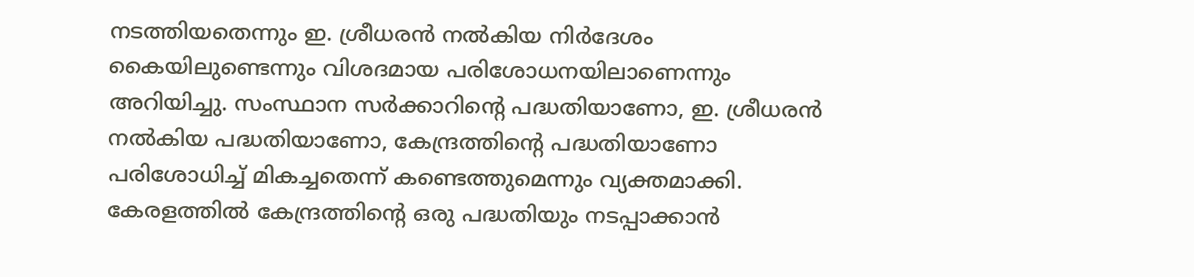നടത്തിയതെന്നും ഇ. ശ്രീധരന്‍ നല്‍കിയ നിർദേശം കൈയിലുണ്ടെന്നും വിശദമായ പരിശോധനയിലാണെന്നും അറിയിച്ചു. സംസ്ഥാന സര്‍ക്കാറിന്റെ പദ്ധതിയാണോ, ഇ. ശ്രീധരന്‍ നല്‍കിയ പദ്ധതിയാണോ, കേന്ദ്രത്തിന്റെ പദ്ധതിയാണോ പരിശോധിച്ച് മികച്ചതെന്ന് കണ്ടെത്തുമെന്നും വ്യക്തമാക്കി. കേരളത്തിൽ കേന്ദ്രത്തിന്റെ ഒരു പദ്ധതിയും നടപ്പാക്കാന്‍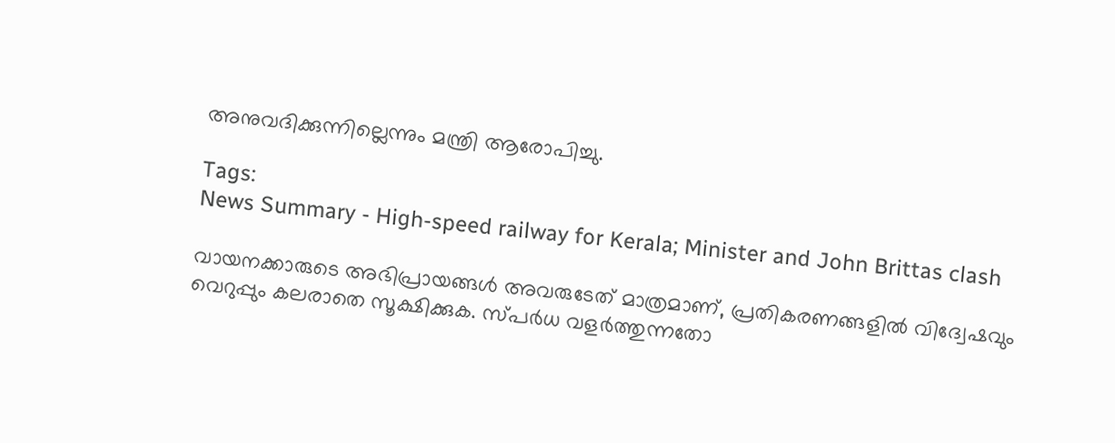അനുവദിക്കുന്നില്ലെന്നും മന്ത്രി ആരോപിച്ചു.

Tags:
News Summary - High-speed railway for Kerala; Minister and John Brittas clash

വായനക്കാരുടെ അഭിപ്രായങ്ങള്‍ അവരുടേത് മാത്രമാണ്, പ്രതികരണങ്ങളിൽ വിദ്വേഷവും വെറുപ്പും കലരാതെ സൂക്ഷിക്കുക. സ്പർധ വളർത്തുന്നതോ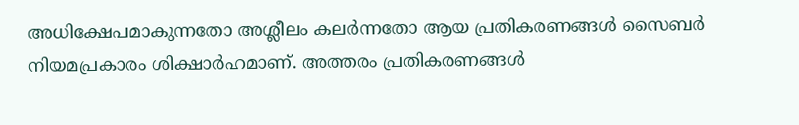അധിക്ഷേപമാകുന്നതോ അശ്ലീലം കലർന്നതോ ആയ പ്രതികരണങ്ങൾ സൈബർ നിയമപ്രകാരം ശിക്ഷാർഹമാണ്. അത്തരം പ്രതികരണങ്ങൾ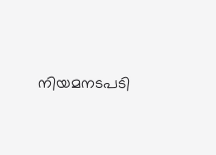നിയമനടപടി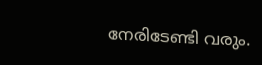നേരിടേണ്ടി വരും.